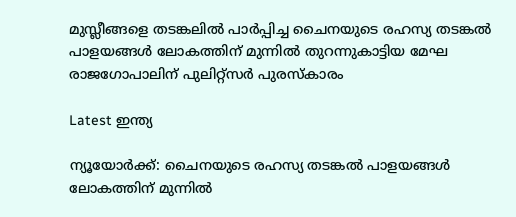മുസ്ലീങ്ങളെ തടങ്കലിൽ പാർപ്പിച്ച ചൈനയുടെ രഹസ്യ തടങ്കല്‍ പാളയങ്ങൾ ലോകത്തിന് മുന്നിൽ തുറന്നുകാട്ടിയ മേഘ രാജഗോപാലിന് പുലിറ്റ്സർ പുരസ്‌കാരം

Latest ഇന്ത്യ

ന്യൂയോര്‍ക്ക്: ചൈനയുടെ രഹസ്യ തടങ്കല്‍ പാളയങ്ങൾ  ലോകത്തിന് മുന്നിൽ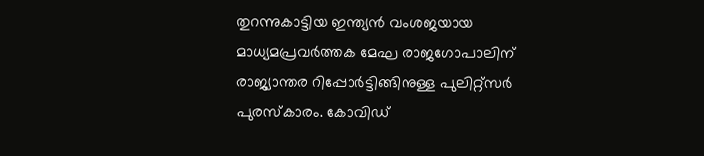തുറന്നുകാട്ടിയ ഇന്ത്യന്‍ വംശജയായ മാധ്യമപ്രവര്‍ത്തക മേഘ രാജഗോപാലിന് രാജ്യാന്തര റിപ്പോര്‍ട്ടിങ്ങിനുള്ള പുലിറ്റ്സർ  പുരസ്‌കാരം. കോവിഡ്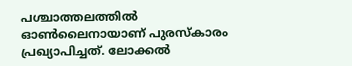പശ്ചാത്തലത്തില്‍ ഓണ്‍ലൈനായാണ് പുരസ്‌കാരം പ്രഖ്യാപിച്ചത്. ലോക്കല്‍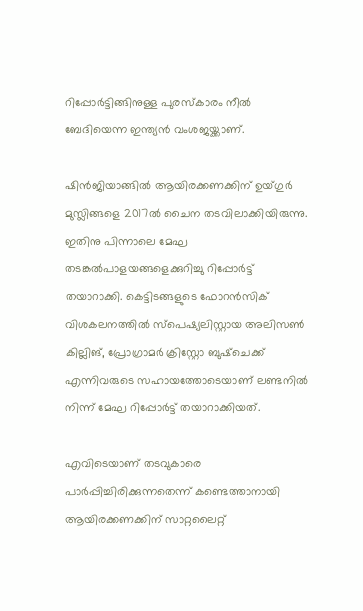റിപ്പോര്‍ട്ടിങ്ങിനുള്ള പുരസ്‌കാരം നീല്‍ ബേദിയെന്ന ഇന്ത്യന്‍ വംശജയ്ക്കാണ്.

ഷിന്‍ജിയാങ്ങില്‍ ആയിരക്കണക്കിന് ഉയ്ഗുര്‍ മുസ്ലിങ്ങളെ 2017ല്‍ ചൈന തടവിലാക്കിയിരുന്നു. ഇതിനു പിന്നാലെ മേഘ തടങ്കല്‍പാളയങ്ങളെക്കുറിച്ചു റിപ്പോര്‍ട്ട് തയാറാക്കി. കെട്ടിടങ്ങളുടെ ഫോറൻസിക് വിശകലനത്തിൽ സ്പെഷ്യലിസ്റ്റായ അലിസൺ കില്ലിങ്, പ്രോഗ്രാമർ ക്രിസ്റ്റോ ബുഷ്ചെക്ക് എന്നിവരുടെ സഹായത്തോടെയാണ് ലണ്ടനിൽ നിന്ന് മേഘ റിപ്പോർട്ട് തയാറാക്കിയത്.

എവിടെയാണ് തടവുകാരെ പാര്‍പ്പിച്ചിരിക്കുന്നതെന്ന് കണ്ടെത്താനായി ആയിരക്കണക്കിന് സാറ്റലൈറ്റ്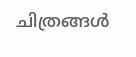ചിത്രങ്ങള്‍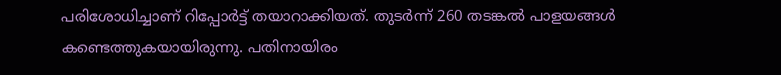പരിശോധിച്ചാണ് റിപ്പോര്‍ട്ട് തയാറാക്കിയത്. തുടര്‍ന്ന് 260 തടങ്കല്‍ പാളയങ്ങള്‍ കണ്ടെത്തുകയായിരുന്നു. പതിനായിരം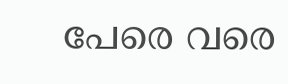പേരെ വരെ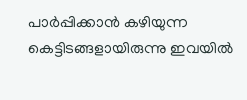പാര്‍പ്പിക്കാന്‍ കഴിയുന്ന കെട്ടിടങ്ങളായിരുന്നു ഇവയില്‍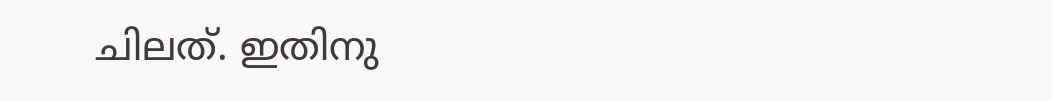ചിലത്. ഇതിനു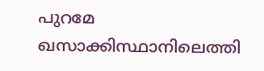പുറമേ ഖസാക്കിസ്ഥാനിലെത്തി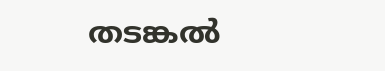തടങ്കല്‍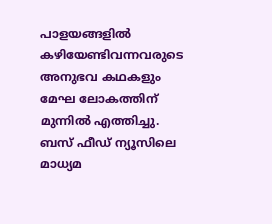പാളയങ്ങളില്‍ കഴിയേണ്ടിവന്നവരുടെ അനുഭവ കഥകളും മേഘ ലോകത്തിന് മുന്നില്‍ എത്തിച്ചു. ബസ് ഫീഡ് ന്യൂസിലെ മാധ്യമ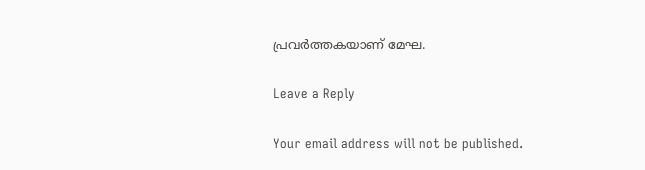പ്രവർത്തകയാണ് മേഘ.

Leave a Reply

Your email address will not be published.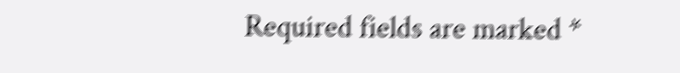Required fields are marked *